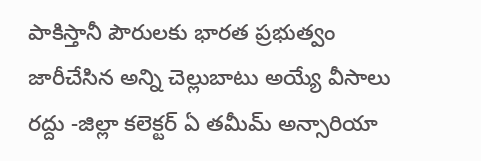పాకిస్తానీ పౌరులకు భారత ప్రభుత్వం జారీచేసిన అన్ని చెల్లుబాటు అయ్యే వీసాలు రద్దు -జిల్లా కలెక్టర్ ఏ తమీమ్ అన్సారియా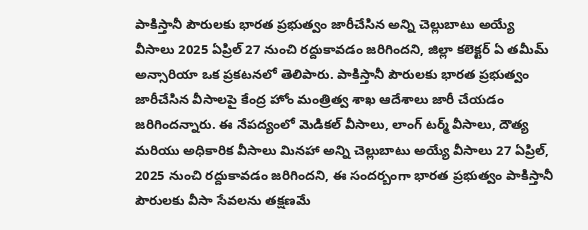పాకిస్తానీ పౌరులకు భారత ప్రభుత్వం జారీచేసిన అన్ని చెల్లుబాటు అయ్యే వీసాలు 2025 ఏప్రిల్ 27 నుంచి రద్దుకావడం జరిగిందని, జిల్లా కలెక్టర్ ఏ తమీమ్ అన్సారియా ఒక ప్రకటనలో తెలిపారు. పాకిస్తానీ పౌరులకు భారత ప్రభుత్వం జారీచేసిన వీసాలపై కేంద్ర హోం మంత్రిత్వ శాఖ ఆదేశాలు జారీ చేయడం జరిగిందన్నారు. ఈ నేపద్యంలో మెడికల్ వీసాలు, లాంగ్ టర్మ్ వీసాలు, దౌత్య మరియు అధికారిక వీసాలు మినహా అన్ని చెల్లుబాటు అయ్యే వీసాలు 27 ఏప్రిల్, 2025 నుంచి రద్దుకావడం జరిగిందని, ఈ సందర్బంగా భారత ప్రభుత్వం పాకిస్తానీ పౌరులకు వీసా సేవలను తక్షణమే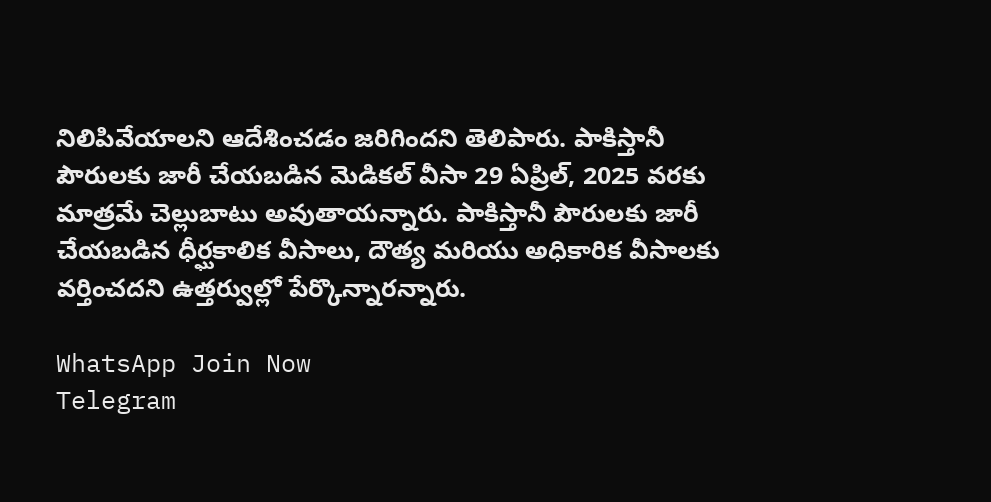నిలిపివేయాలని ఆదేశించడం జరిగిందని తెలిపారు. పాకిస్తానీ పౌరులకు జారీ చేయబడిన మెడికల్ వీసా 29 ఏప్రిల్, 2025 వరకు మాత్రమే చెల్లుబాటు అవుతాయన్నారు. పాకిస్తానీ పౌరులకు జారీ చేయబడిన ధీర్ఘకాలిక వీసాలు, దౌత్య మరియు అధికారిక వీసాలకు వర్తించదని ఉత్తర్వుల్లో పేర్కొన్నారన్నారు.

WhatsApp Join Now
Telegram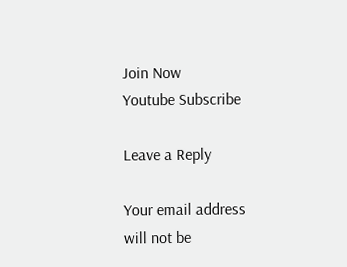Join Now
Youtube Subscribe

Leave a Reply

Your email address will not be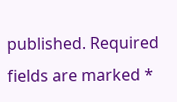published. Required fields are marked *